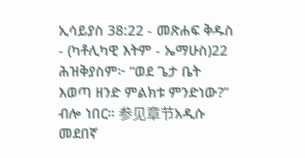ኢሳይያስ 38:22 - መጽሐፍ ቅዱስ - (ካቶሊካዊ እትም - ኤማሁስ)22 ሕዝቅያስም፦ “ወደ ጌታ ቤት እወጣ ዘንድ ምልክቱ ምንድነው?” ብሎ ነበር። 参见章节አዲሱ መደበኛ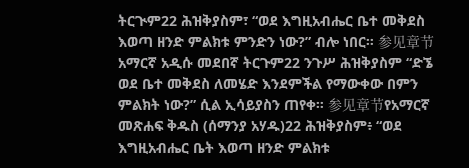ትርጒም22 ሕዝቅያስም፣ “ወደ እግዚአብሔር ቤተ መቅደስ እወጣ ዘንድ ምልክቱ ምንድን ነው?” ብሎ ነበር። 参见章节አማርኛ አዲሱ መደበኛ ትርጉም22 ንጉሥ ሕዝቅያስም “ድኜ ወደ ቤተ መቅደስ ለመሄድ እንደምችል የማውቀው በምን ምልክት ነው?” ሲል ኢሳይያስን ጠየቀ። 参见章节የአማርኛ መጽሐፍ ቅዱስ (ሰማንያ አሃዱ)22 ሕዝቅያስም፥ “ወደ እግዚአብሔር ቤት እወጣ ዘንድ ምልክቱ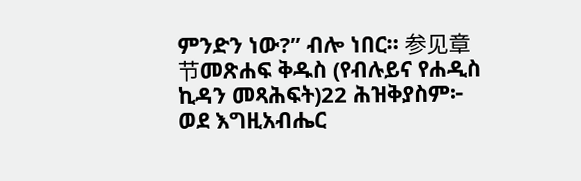ምንድን ነው?” ብሎ ነበር። 参见章节መጽሐፍ ቅዱስ (የብሉይና የሐዲስ ኪዳን መጻሕፍት)22 ሕዝቅያስም፦ ወደ እግዚአብሔር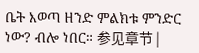ቤት እወጣ ዘንድ ምልክቱ ምንድር ነው? ብሎ ነበር። 参见章节 |